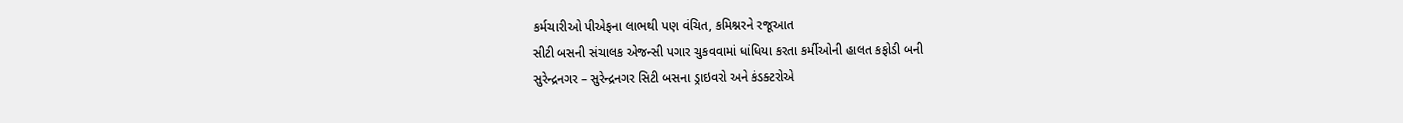કર્મચારીઓ પીએફના લાભથી પણ વંચિત, કમિશ્નરને રજૂઆત
સીટી બસની સંચાલક એજન્સી પગાર ચુકવવામાં ધાંધિયા કરતા કર્મીઓની હાલત કફોડી બની
સુરેન્દ્રનગર – સુરેન્દ્રનગર સિટી બસના ડ્રાઇવરો અને કંડક્ટરોએ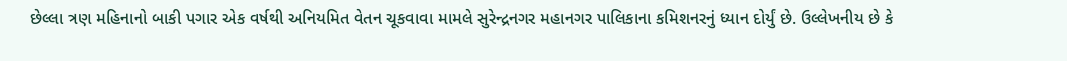છેલ્લા ત્રણ મહિનાનો બાકી પગાર એક વર્ષથી અનિયમિત વેતન ચૂકવાવા મામલે સુરેન્દ્રનગર મહાનગર પાલિકાના કમિશનરનું ધ્યાન દોર્યું છે. ઉલ્લેખનીય છે કે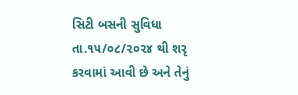સિટી બસની સુવિધા તા.૧૫/૦૮/૨૦૨૪ થી શરૃ કરવામાં આવી છે અને તેનું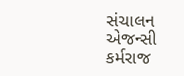સંચાલન એજન્સી કર્મરાજ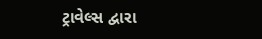ટ્રાવેલ્સ દ્વારા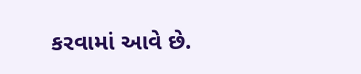કરવામાં આવે છે.